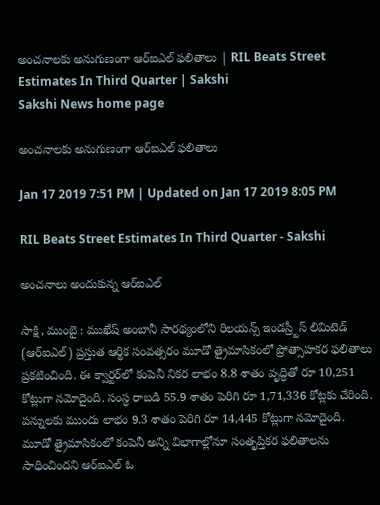అంచనాలకు అనుగుణంగా ఆర్‌ఐఎల్‌ ఫలితాలు | RIL Beats Street Estimates In Third Quarter | Sakshi
Sakshi News home page

అంచనాలకు అనుగుణంగా ఆర్‌ఐఎల్‌ ఫలితాలు

Jan 17 2019 7:51 PM | Updated on Jan 17 2019 8:05 PM

RIL Beats Street Estimates In Third Quarter - Sakshi

అంచనాలు అందుకున్న ఆర్‌ఐఎల్‌

సాక్షి, ముంబై : ముఖేష్‌ అంబానీ సారథ్యంలోని రిలయన్స్‌ ఇండస్ర్టీస్‌ లిమిటెడ్‌ (ఆర్‌ఐఎల్‌) ప్రస్తుత ఆర్థిక సంవత్సరం మూడో త్రైమాసికంలో ప్రోత్సాహకర ఫలితాలు ప్రకటించింది. ఈ క్వార్టర్‌లో కంపెనీ నికర లాభం 8.8 శాతం వృద్ధితో రూ 10,251 కోట్లుగా నమోదైంది. సంస్ధ రాబడి 55.9 శాతం పెరిగి రూ 1,71,336 కోట్లకు చేరింది. పన్నులకు ముందు లాభం 9.3 శాతం పెరిగి రూ 14,445 కోట్లుగా నమోదైంది. మూడో త్రైమాసికంలో కంపెనీ అన్ని విభాగాల్లోనూ సంతృప్తికర ఫలితాలను సాధించిందని ఆర్‌ఐఎల్‌ ఓ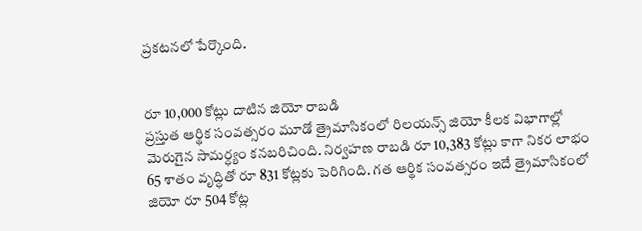ప్రకటనలో పేర్కొంది.


రూ 10,000 కోట్లు దాటిన జియో రాబడి
ప్రస్తుత ఆర్థిక సంవత్సరం మూడో త్రైమాసికంలో రిలయన్స్‌ జియో కీలక విభాగాల్లో మెరుగైన సామర్ధ్యం కనబరిచింది. నిర్వహణ రాబడి రూ 10,383 కోట్లు కాగా నికర లాభం 65 శాతం వృద్ధితో రూ 831 కోట్లకు పెరిగింది. గత ఆర్థిక సంవత్సరం ఇదే త్రైమాసికంలో జియో రూ 504 కోట్ల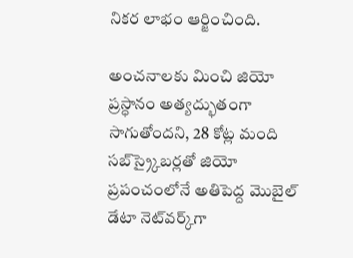నికర లాభం ఆర్జించింది.

అంచనాలకు మించి జియో ప్రస్ధానం అత్యద్భుతంగా సాగుతోందని, 28 కోట్ల మంది సబ్‌స్ర్కైబర్లతో జియో ప్రపంచంలోనే అతిపెద్ద మొబైల్‌ డేటా నెట్‌వర్క్‌గా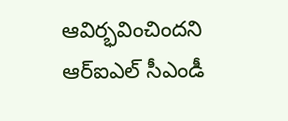ఆవిర్భవించిందని ఆర్‌ఐఎల్‌ సీఎండీ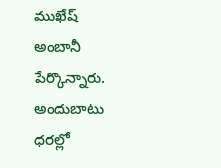ముఖేష్‌ అంబానీ పేర్కొన్నారు. అందుబాటు ధరల్లో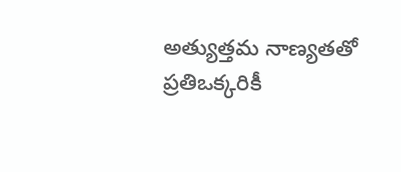అత్యుత్తమ నాణ్యతతో ప్రతిఒక్కరికీ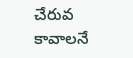చేరువ కావాలనే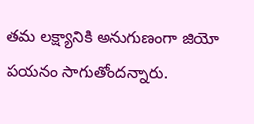తమ లక్ష్యానికి అనుగుణంగా జియో పయనం సాగుతోందన్నారు.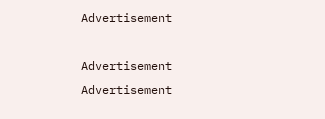Advertisement

Advertisement
Advertisement